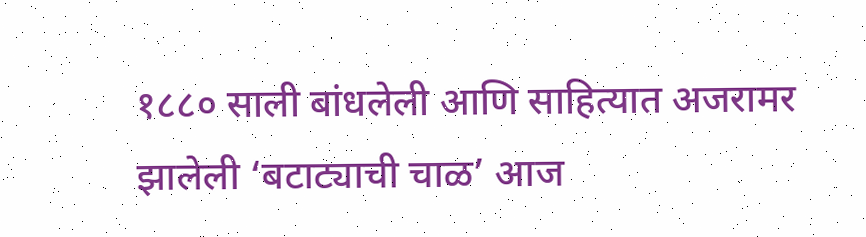१८८० साली बांधलेली आणि साहित्यात अजरामर झालेली ‘बटाट्याची चाळ’ आज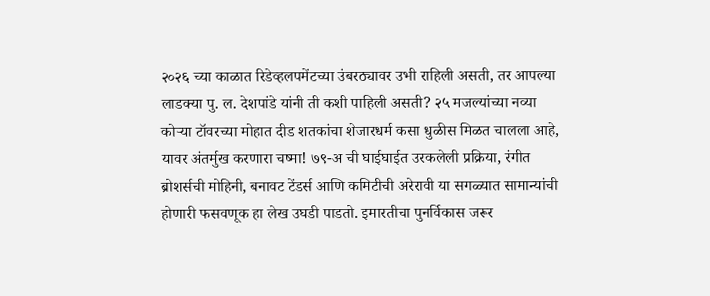२०२६ च्या काळात रिडेव्हलपमेंटच्या उंबरठ्यावर उभी राहिली असती, तर आपल्या लाडक्या पु. ल. देशपांडे यांनी ती कशी पाहिली असती? २५ मजल्यांच्या नव्या कोऱ्या टॉवरच्या मोहात दीड शतकांचा शेजारधर्म कसा धुळीस मिळत चालला आहे, यावर अंतर्मुख करणारा चष्मा! ७९-अ ची घाईघाईत उरकलेली प्रक्रिया, रंगीत ब्रोशर्सची मोहिनी, बनावट टेंडर्स आणि कमिटीची अरेरावी या सगळ्यात सामान्यांची होणारी फसवणूक हा लेख उघडी पाडतो. इमारतीचा पुनर्विकास जरूर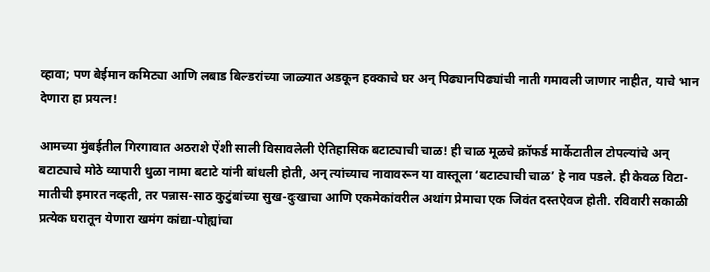व्हावा; पण बेईमान कमिट्या आणि लबाड बिल्डरांच्या जाळ्यात अडकून हक्काचे घर अन् पिढ्यानपिढ्यांची नाती गमावली जाणार नाहीत, याचे भान देणारा हा प्रयत्न!

आमच्या मुंबईतील गिरगावात अठराशे ऐंशी साली विसावलेली ऐतिहासिक बटाट्याची चाळ! ही चाळ मूळचे क्रॉफर्ड मार्केटातील टोपल्यांचे अन् बटाट्याचे मोठे व्यापारी धुळा नामा बटाटे यांनी बांधली होती, अन् त्यांच्याच नावावरून या वास्तूला ‘बटाट्याची चाळ’ हे नाव पडले. ही केवळ विटा-मातीची इमारत नव्हती, तर पन्नास-साठ कुटुंबांच्या सुख-दुःखाचा आणि एकमेकांवरील अथांग प्रेमाचा एक जिवंत दस्तऐवज होती. रविवारी सकाळी प्रत्येक घरातून येणारा खमंग कांद्या-पोह्यांचा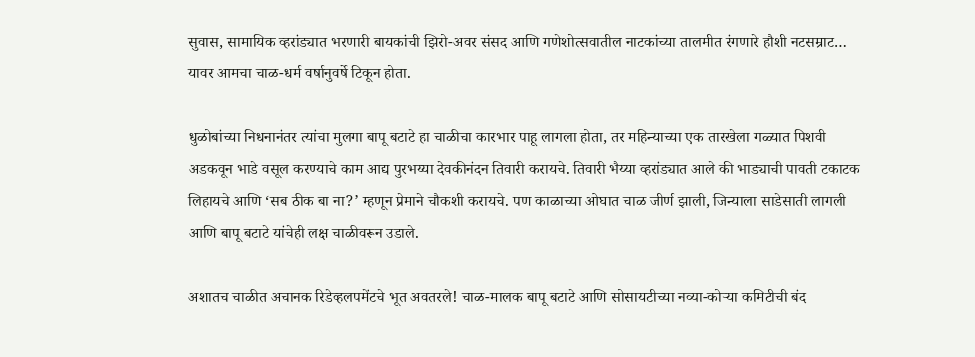सुवास, सामायिक व्हरांड्यात भरणारी बायकांची झिरो-अवर संसद आणि गणेशोत्सवातील नाटकांच्या तालमीत रंगणारे हौशी नटसम्राट… यावर आमचा चाळ-धर्म वर्षानुवर्षे टिकून होता.

धुळोबांच्या निधनानंतर त्यांचा मुलगा बापू बटाटे हा चाळीचा कारभार पाहू लागला होता, तर महिन्याच्या एक तारखेला गळ्यात पिशवी अडकवून भाडे वसूल करण्याचे काम आद्य पुरभय्या देवकीनंदन तिवारी करायचे. तिवारी भैय्या व्हरांड्यात आले की भाड्याची पावती टकाटक लिहायचे आणि ‘सब ठीक बा ना?’ म्हणून प्रेमाने चौकशी करायचे. पण काळाच्या ओघात चाळ जीर्ण झाली, जिन्याला साडेसाती लागली आणि बापू बटाटे यांचेही लक्ष चाळीवरून उडाले.

अशातच चाळीत अचानक रिडेव्हलपमेंटचे भूत अवतरले! चाळ-मालक बापू बटाटे आणि सोसायटीच्या नव्या-कोऱ्या कमिटीची बंद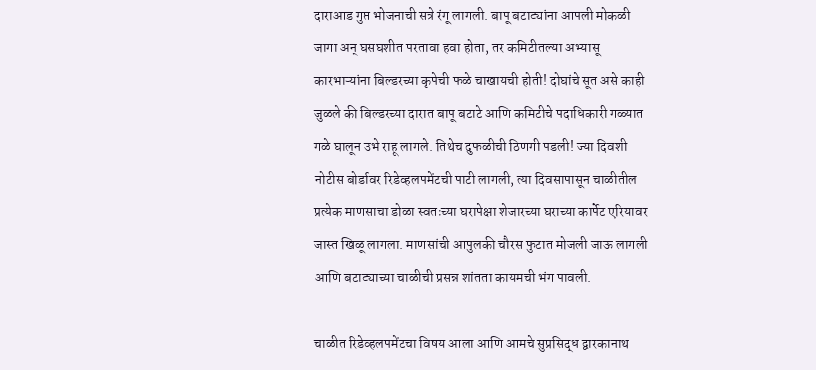दाराआड गुप्त भोजनाची सत्रे रंगू लागली. बापू बटाट्यांना आपली मोकळी जागा अन् घसघशीत परतावा हवा होता, तर कमिटीतल्या अभ्यासू कारभाऱ्यांना बिल्डरच्या कृपेची फळे चाखायची होती! दोघांचे सूत असे काही जुळले की बिल्डरच्या दारात बापू बटाटे आणि कमिटीचे पदाधिकारी गळ्यात गळे घालून उभे राहू लागले. तिथेच दुफळीची ठिणगी पडली! ज्या दिवशी नोटीस बोर्डावर रिडेव्हलपमेंटची पाटी लागली, त्या दिवसापासून चाळीतील प्रत्येक माणसाचा डोळा स्वतःच्या घरापेक्षा शेजारच्या घराच्या कार्पेट एरियावर जास्त खिळू लागला. माणसांची आपुलकी चौरस फुटात मोजली जाऊ लागली आणि बटाट्याच्या चाळीची प्रसन्न शांतता कायमची भंग पावली.

चाळीत रिडेव्हलपमेंटचा विषय आला आणि आमचे सुप्रसिद्ध द्वारकानाथ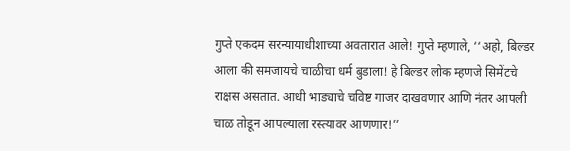गुप्ते एकदम सरन्यायाधीशाच्या अवतारात आले! गुप्ते म्हणाले, ‘‘अहो, बिल्डर आला की समजायचे चाळीचा धर्म बुडाला! हे बिल्डर लोक म्हणजे सिमेंटचे राक्षस असतात. आधी भाड्याचे चविष्ट गाजर दाखवणार आणि नंतर आपली चाळ तोडून आपल्याला रस्त्यावर आणणार!’’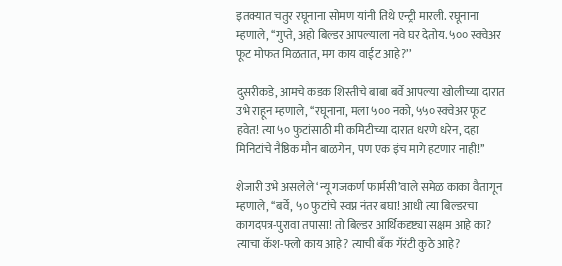इतक्यात चतुर रघूनाना सोमण यांनी तिथे एन्ट्री मारली. रघूनाना म्हणाले, ‘‘गुप्ते, अहो बिल्डर आपल्याला नवे घर देतोय. ५०० स्क्वेअर फूट मोफत मिळतात, मग काय वाईट आहे?’’

दुसरीकडे, आमचे कडक शिस्तीचे बाबा बर्वे आपल्या खोलीच्या दारात उभे राहून म्हणाले, ‘‘रघूनाना, मला ५०० नको, ५५० स्क्वेअर फूट हवेत! त्या ५० फुटांसाठी मी कमिटीच्या दारात धरणे धरेन, दहा मिनिटांचे नैष्ठिक मौन बाळगेन, पण एक इंच मागे हटणार नाही!’’

शेजारी उभे असलेले ‘न्यू गजकर्ण फार्मसी’वाले समेळ काका वैतागून म्हणाले, ‘‘बर्वे, ५० फुटांचे स्वप्न नंतर बघा! आधी त्या बिल्डरचा कागदपत्र-पुरावा तपासा! तो बिल्डर आर्थिकदृष्ट्या सक्षम आहे का? त्याचा कॅश-फ्लो काय आहे? त्याची बँक गॅरंटी कुठे आहे?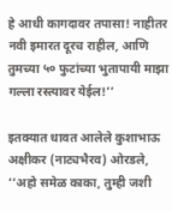हे आधी कागदावर तपासा! नाहीतर नवी इमारत दूरच राहील, आणि तुमच्या ५० फुटांच्या भुतापायी माझा गल्ला रस्त्यावर येईल!’’

इतक्यात धावत आलेले कुशाभाऊ अक्षीकर (नाट्यभैरव) ओरडले, ‘‘अहो समेळ काका, तुम्ही जशी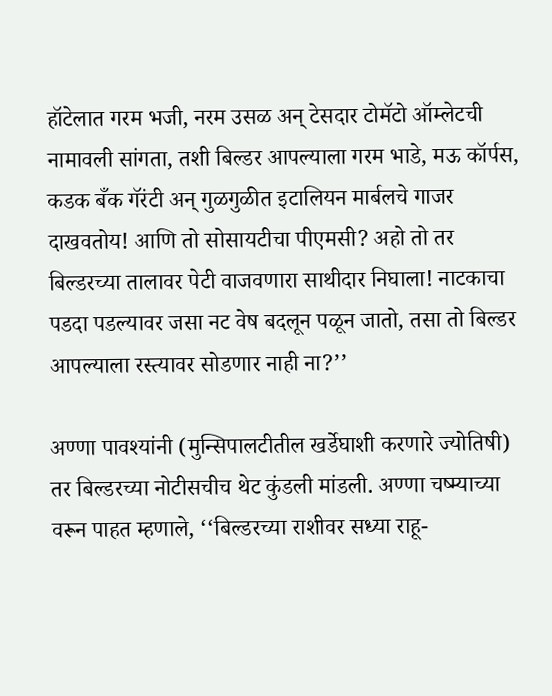हॉटेलात गरम भजी, नरम उसळ अन् टेसदार टोमॅटो ऑम्लेटची नामावली सांगता, तशी बिल्डर आपल्याला गरम भाडे, मऊ कॉर्पस, कडक बँक गॅरंटी अन् गुळगुळीत इटालियन मार्बलचे गाजर दाखवतोय! आणि तो सोसायटीचा पीएमसी? अहो तो तर बिल्डरच्या तालावर पेटी वाजवणारा साथीदार निघाला! नाटकाचा पडदा पडल्यावर जसा नट वेष बदलून पळून जातो, तसा तो बिल्डर आपल्याला रस्त्यावर सोडणार नाही ना?’’

अण्णा पावश्यांनी (मुन्सिपालटीतील खर्डेघाशी करणारे ज्योतिषी) तर बिल्डरच्या नोटीसचीच थेट कुंडली मांडली. अण्णा चष्म्याच्या वरून पाहत म्हणाले, ‘‘बिल्डरच्या राशीवर सध्या राहू-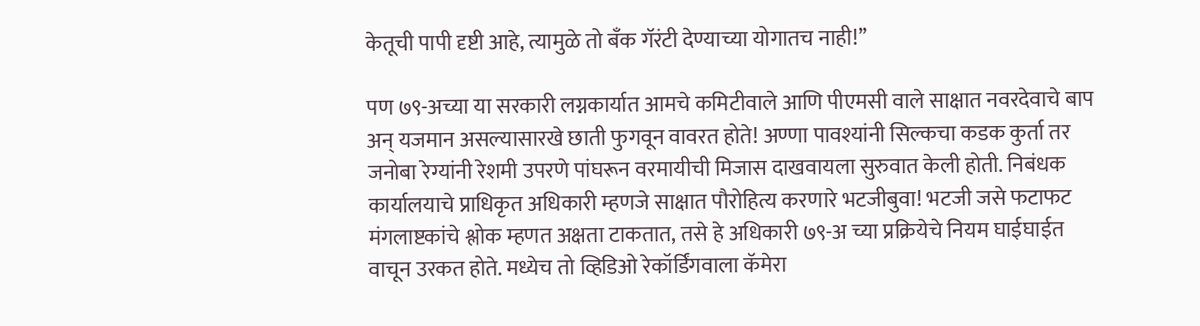केतूची पापी दृष्टी आहे, त्यामुळे तो बँक गॅरंटी देण्याच्या योगातच नाही!’’

पण ७९-अच्या या सरकारी लग्नकार्यात आमचे कमिटीवाले आणि पीएमसी वाले साक्षात नवरदेवाचे बाप अन् यजमान असल्यासारखे छाती फुगवून वावरत होते! अण्णा पावश्यांनी सिल्कचा कडक कुर्ता तर जनोबा रेग्यांनी रेशमी उपरणे पांघरून वरमायीची मिजास दाखवायला सुरुवात केली होती. निबंधक कार्यालयाचे प्राधिकृत अधिकारी म्हणजे साक्षात पौरोहित्य करणारे भटजीबुवा! भटजी जसे फटाफट मंगलाष्टकांचे श्लोक म्हणत अक्षता टाकतात, तसे हे अधिकारी ७९-अ च्या प्रक्रियेचे नियम घाईघाईत वाचून उरकत होते. मध्येच तो व्हिडिओ रेकॉर्डिंगवाला कॅमेरा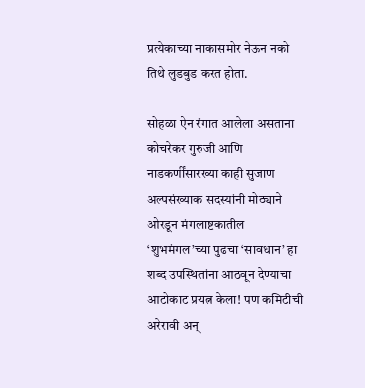प्रत्येकाच्या नाकासमोर नेऊन नको तिथे लुडबुड करत होता.

सोहळा ऐन रंगात आलेला असताना कोचरेकर गुरुजी आणि नाडकर्णींसारख्या काही सुजाण अल्पसंख्याक सदस्यांनी मोठ्याने ओरडून मंगलाष्टकातील ‘शुभमंगल’च्या पुढचा ‘सावधान’ हा शब्द उपस्थितांना आठवून देण्याचा आटोकाट प्रयत्न केला! पण कमिटीची अरेरावी अन्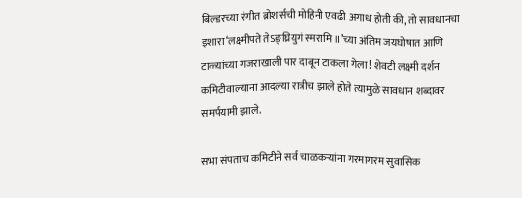बिल्डरच्या रंगीत ब्रोशर्सची मोहिनी एवढी अगाध होती की, तो सावधानचा इशारा‘लक्ष्मीपते तेऽङ्घ्रियुगं स्मरामि ॥’च्या अंतिम जयघोषात आणि टाळ्यांच्या गजराखाली पार दाबून टाकला गेला! शेवटी लक्ष्मी दर्शन कमिटीवाल्याना आदल्या रात्रीच झाले होते त्यामुळे सावधान शब्दावर समर्पयामी झाले.

सभा संपताच कमिटीने सर्व चाळकऱ्यांना गरमागरम सुवासिक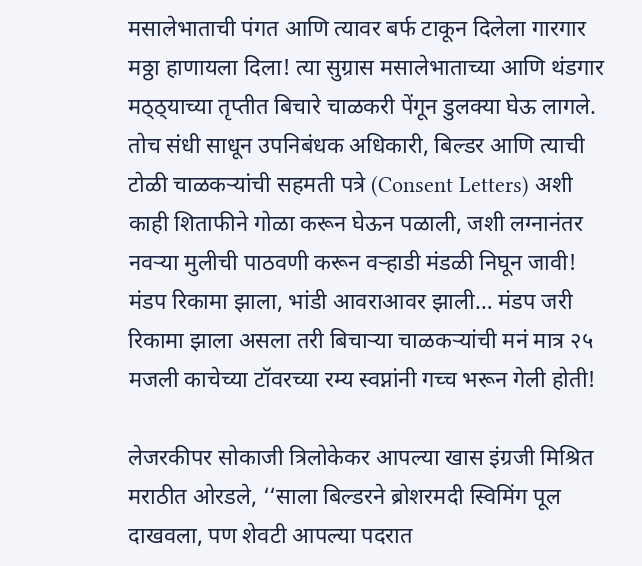मसालेभाताची पंगत आणि त्यावर बर्फ टाकून दिलेला गारगार मठ्ठा हाणायला दिला! त्या सुग्रास मसालेभाताच्या आणि थंडगार मठ्ठ्याच्या तृप्तीत बिचारे चाळकरी पेंगून डुलक्या घेऊ लागले. तोच संधी साधून उपनिबंधक अधिकारी, बिल्डर आणि त्याची टोळी चाळकऱ्यांची सहमती पत्रे (Consent Letters) अशी काही शिताफीने गोळा करून घेऊन पळाली, जशी लग्नानंतर नवऱ्या मुलीची पाठवणी करून वऱ्हाडी मंडळी निघून जावी! मंडप रिकामा झाला, भांडी आवराआवर झाली… मंडप जरी रिकामा झाला असला तरी बिचाऱ्या चाळकऱ्यांची मनं मात्र २५ मजली काचेच्या टॉवरच्या रम्य स्वप्नांनी गच्च भरून गेली होती!

लेजरकीपर सोकाजी त्रिलोकेकर आपल्या खास इंग्रजी मिश्रित मराठीत ओरडले, ‘‘साला बिल्डरने ब्रोशरमदी स्विमिंग पूल दाखवला, पण शेवटी आपल्या पदरात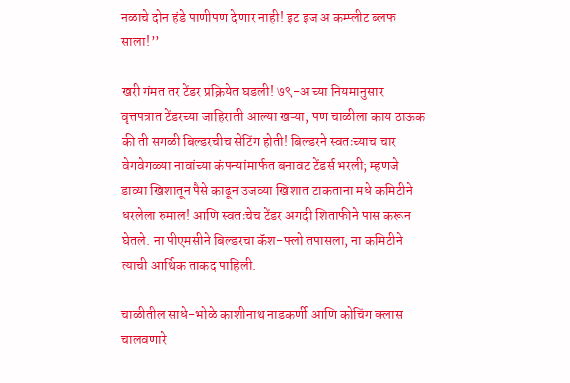नळाचे दोन हंडे पाणीपण देणार नाही! इट इज अ कम्प्लीट ब्लफ साला!’’

खरी गंमत तर टेंडर प्रक्रियेत घडली! ७९-अ च्या नियमानुसार वृत्तपत्रात टेंडरच्या जाहिराती आल्या खऱ्या, पण चाळीला काय ठाऊक की ती सगळी बिल्डरचीच सेटिंग होती! बिल्डरने स्वतःच्याच चार वेगवेगळ्या नावांच्या कंपन्यांमार्फत बनावट टेंडर्स भरली; म्हणजे डाव्या खिशातून पैसे काढून उजव्या खिशात टाकताना मधे कमिटीने धरलेला रुमाल! आणि स्वतःचेच टेंडर अगदी शिताफीने पास करून घेतले. ना पीएमसीने बिल्डरचा कॅश-फ्लो तपासला, ना कमिटीने त्याची आर्थिक ताकद पाहिली.

चाळीतील साधे-भोळे काशीनाथ नाडकर्णी आणि कोचिंग क्लास चालवणारे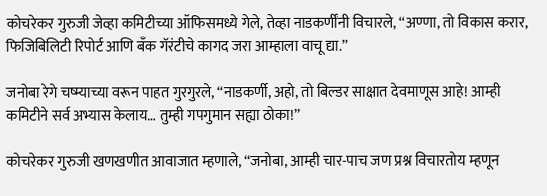कोचरेकर गुरुजी जेव्हा कमिटीच्या ऑफिसमध्ये गेले, तेव्हा नाडकर्णींनी विचारले, ‘‘अण्णा, तो विकास करार, फिजिबिलिटी रिपोर्ट आणि बँक गॅरंटीचे कागद जरा आम्हाला वाचू द्या.’’

जनोबा रेगे चष्म्याच्या वरून पाहत गुरगुरले, ‘‘नाडकर्णी, अहो, तो बिल्डर साक्षात देवमाणूस आहे! आम्ही कमिटीने सर्व अभ्यास केलाय… तुम्ही गपगुमान सह्या ठोका!’’

कोचरेकर गुरुजी खणखणीत आवाजात म्हणाले, ‘‘जनोबा, आम्ही चार-पाच जण प्रश्न विचारतोय म्हणून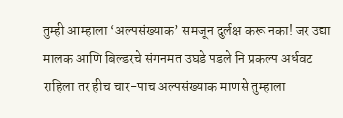तुम्ही आम्हाला ‘अल्पसंख्याक’ समजून दुर्लक्ष करू नका! जर उद्या मालक आणि बिल्डरचे संगनमत उघडे पडले नि प्रकल्प अर्धवट राहिला तर हीच चार-पाच अल्पसंख्याक माणसे तुम्हाला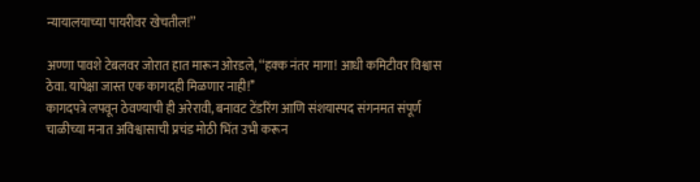न्यायालयाच्या पायरीवर खेचतील!’’

अण्णा पावशे टेबलवर जोरात हात मारून ओरडले, ‘‘हक्क नंतर मागा! आधी कमिटीवर विश्वास ठेवा. यापेक्षा जास्त एक कागदही मिळणार नाही!’’
कागदपत्रे लपवून ठेवण्याची ही अरेरावी, बनावट टेंडरिंग आणि संशयास्पद संगनमत संपूर्ण चाळीच्या मनात अविश्वासाची प्रचंड मोठी भिंत उभी करून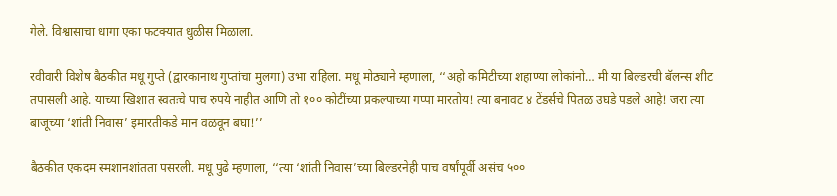गेले. विश्वासाचा धागा एका फटक्यात धुळीस मिळाला.

रवीवारी विशेष बैठकीत मधू गुप्ते (द्वारकानाथ गुप्तांचा मुलगा) उभा राहिला. मधू मोठ्याने म्हणाला, ‘‘अहो कमिटीच्या शहाण्या लोकांनो… मी या बिल्डरची बॅलन्स शीट तपासली आहे. याच्या खिशात स्वतःचे पाच रुपये नाहीत आणि तो १०० कोटींच्या प्रकल्पाच्या गप्पा मारतोय! त्या बनावट ४ टेंडर्सचे पितळ उघडे पडले आहे! जरा त्या बाजूच्या ‘शांती निवास’ इमारतीकडे मान वळवून बघा!’’

बैठकीत एकदम स्मशानशांतता पसरली. मधू पुढे म्हणाला, ‘‘त्या ‘शांती निवास’च्या बिल्डरनेही पाच वर्षांपूर्वी असंच ५००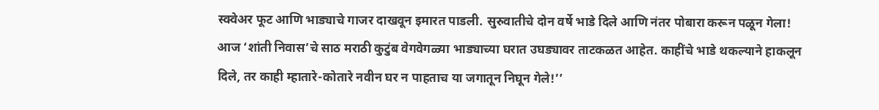स्क्वेअर फूट आणि भाड्याचे गाजर दाखवून इमारत पाडली. सुरुवातीचे दोन वर्षे भाडे दिले आणि नंतर पोबारा करून पळून गेला! आज ‘शांती निवास’चे साठ मराठी कुटुंब वेगवेगळ्या भाड्याच्या घरात उघड्यावर ताटकळत आहेत. काहींचे भाडे थकल्याने हाकलून दिले, तर काही म्हातारे-कोतारे नवीन घर न पाहताच या जगातून निघून गेले!’’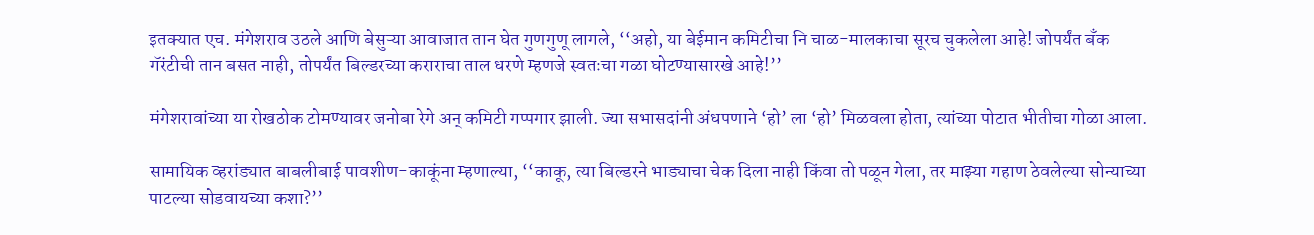इतक्यात एच. मंगेशराव उठले आणि बेसुऱ्या आवाजात तान घेत गुणगुणू लागले, ‘‘अहो, या बेईमान कमिटीचा नि चाळ-मालकाचा सूरच चुकलेला आहे! जोपर्यंत बँक गॅरंटीची तान बसत नाही, तोपर्यंत बिल्डरच्या कराराचा ताल धरणे म्हणजे स्वतःचा गळा घोटण्यासारखे आहे!’’

मंगेशरावांच्या या रोखठोक टोमण्यावर जनोबा रेगे अन् कमिटी गप्पगार झाली. ज्या सभासदांनी अंधपणाने ‘हो’ ला ‘हो’ मिळवला होता, त्यांच्या पोटात भीतीचा गोळा आला.

सामायिक व्हरांड्यात बाबलीबाई पावशीण-काकूंना म्हणाल्या, ‘‘काकू, त्या बिल्डरने भाड्याचा चेक दिला नाही किंवा तो पळून गेला, तर माझ्या गहाण ठेवलेल्या सोन्याच्या पाटल्या सोडवायच्या कशा?’’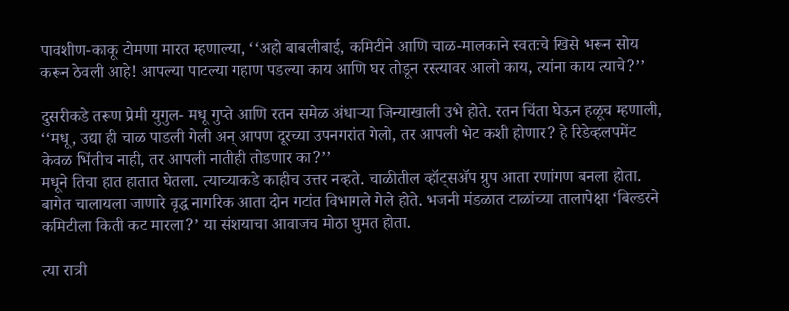पावशीण-काकू टोमणा मारत म्हणाल्या, ‘‘अहो बाबलीबाई, कमिटीने आणि चाळ-मालकाने स्वतःचे खिसे भरून सोय करून ठेवली आहे! आपल्या पाटल्या गहाण पडल्या काय आणि घर तोडून रस्त्यावर आलो काय, त्यांना काय त्याचे?’’

दुसरीकडे तरूण प्रेमी युगुल- मधू गुप्ते आणि रतन समेळ अंधाऱ्या जिन्याखाली उभे होते. रतन चिंता घेऊन हळूच म्हणाली, ‘‘मधू, उद्या ही चाळ पाडली गेली अन् आपण दूरच्या उपनगरांत गेलो, तर आपली भेट कशी होणार? हे रिडेव्हलपमेंट केवळ भिंतीच नाही, तर आपली नातीही तोडणार का?’’
मधूने तिचा हात हातात घेतला. त्याच्याकडे काहीच उत्तर नव्हते. चाळीतील व्हॉट्सॲप ग्रुप आता रणांगण बनला होता. बागेत चालायला जाणारे वृद्ध नागरिक आता दोन गटांत विभागले गेले होते. भजनी मंडळात टाळांच्या तालापेक्षा ‘बिल्डरने कमिटीला किती कट मारला?’ या संशयाचा आवाजच मोठा घुमत होता.

त्या रात्री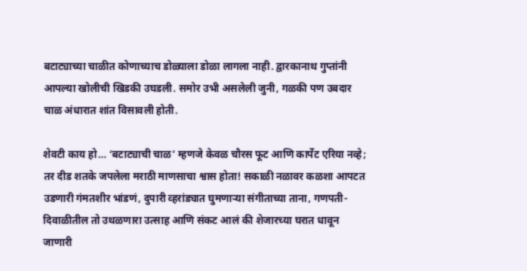बटाट्याच्या चाळीत कोणाच्याच डोळ्याला डोळा लागला नाही. द्वारकानाथ गुप्तांनी आपल्या खोलीची खिडकी उघडली. समोर उभी असलेली जुनी, गळकी पण उबदार चाळ अंधारात शांत विसावली होती.

शेवटी काय हो… ‘बटाट्याची चाळ’ म्हणजे केवळ चौरस फूट आणि कार्पेट एरिया नव्हे; तर दीड शतके जपलेला मराठी माणसाचा श्वास होता! सकाळी नळावर कळशा आपटत उडणारी गंमतशीर भांडणं, दुपारी व्हरांड्यात घुमणाऱ्या संगीताच्या ताना, गणपती-दिवाळीतील तो उथळणारा उत्साह आणि संकट आलं की शेजारच्या घरात धावून जाणारी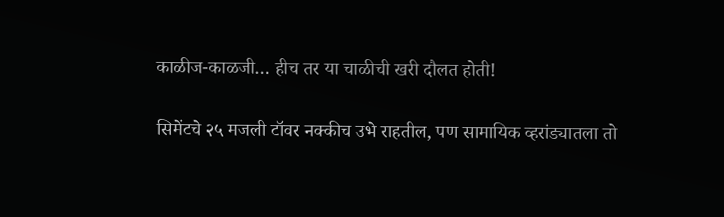काळीज-काळजी… हीच तर या चाळीची खरी दौलत होती!

सिमेंटचे २५ मजली टॉवर नक्कीच उभे राहतील, पण सामायिक व्हरांड्यातला तो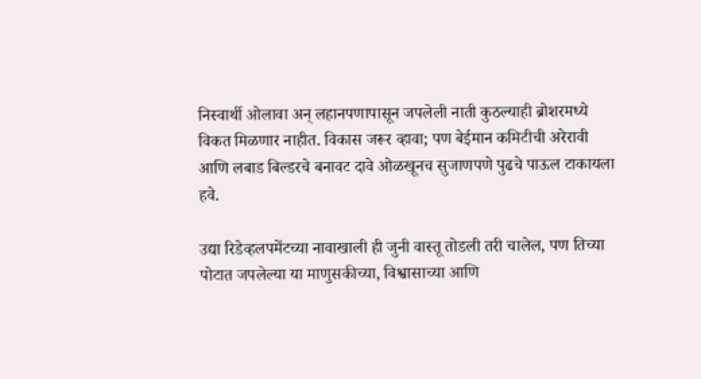निस्वार्थी ओलावा अन् लहानपणापासून जपलेली नाती कुठल्याही ब्रोशरमध्ये विकत मिळणार नाहीत. विकास जरूर व्हावा; पण बेईमान कमिटीची अरेरावी आणि लबाड बिल्डरचे बनावट दावे ओळखूनच सुजाणपणे पुढचे पाऊल टाकायला हवे.

उद्या रिडेव्हलपमेंटच्या नावाखाली ही जुनी वास्तू तोडली तरी चालेल, पण तिच्या पोटात जपलेल्या या माणुसकीच्या, विश्वासाच्या आणि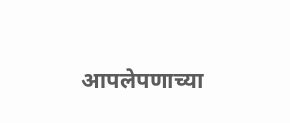आपलेपणाच्या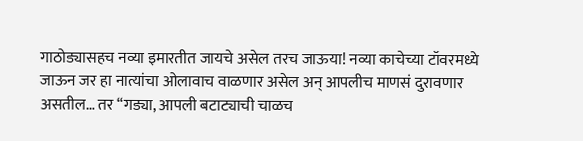गाठोड्यासहच नव्या इमारतीत जायचे असेल तरच जाऊया! नव्या काचेच्या टॉवरमध्ये जाऊन जर हा नात्यांचा ओलावाच वाळणार असेल अन् आपलीच माणसं दुरावणार असतील… तर ‘‘गड्या, आपली बटाट्याची चाळच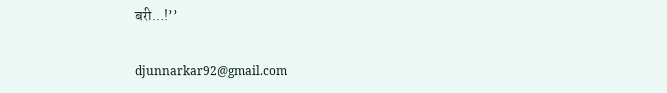बरी…!’’

djunnarkar92@gmail.com